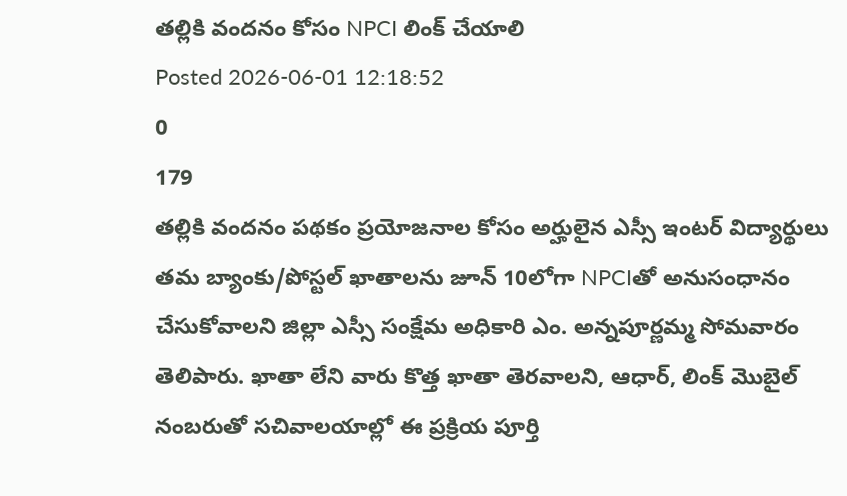తల్లికి వందనం కోసం NPCI లింక్ చేయాలి
Posted 2026-06-01 12:18:52
0
179
తల్లికి వందనం పథకం ప్రయోజనాల కోసం అర్హులైన ఎస్సీ ఇంటర్ విద్యార్థులు తమ బ్యాంకు/పోస్టల్ ఖాతాలను జూన్ 10లోగా NPCIతో అనుసంధానం చేసుకోవాలని జిల్లా ఎస్సీ సంక్షేమ అధికారి ఎం. అన్నపూర్ణమ్మ సోమవారం తెలిపారు. ఖాతా లేని వారు కొత్త ఖాతా తెరవాలని, ఆధార్, లింక్ మొబైల్ నంబరుతో సచివాలయాల్లో ఈ ప్రక్రియ పూర్తి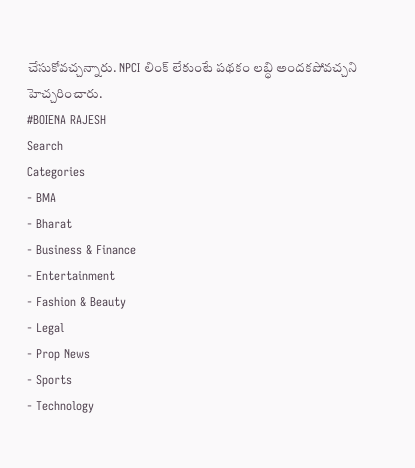చేసుకోవచ్చన్నారు. NPCI లింక్ లేకుంటే పథకం లబ్ధి అందకపోవచ్చని హెచ్చరించారు.
#BOIENA RAJESH
Search
Categories
- BMA
- Bharat
- Business & Finance
- Entertainment
- Fashion & Beauty
- Legal
- Prop News
- Sports
- Technology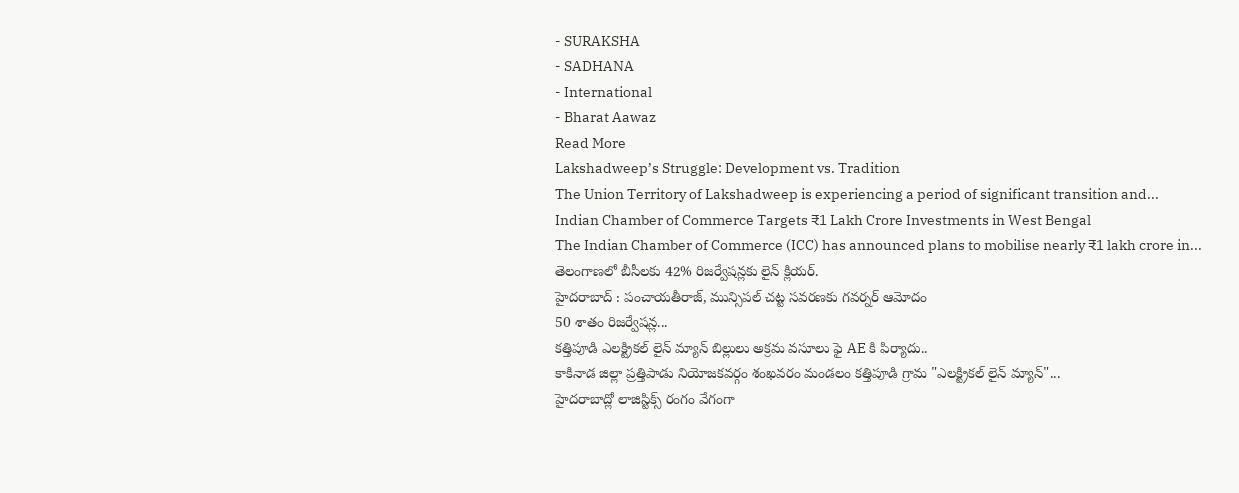- SURAKSHA
- SADHANA
- International
- Bharat Aawaz
Read More
Lakshadweep’s Struggle: Development vs. Tradition
The Union Territory of Lakshadweep is experiencing a period of significant transition and...
Indian Chamber of Commerce Targets ₹1 Lakh Crore Investments in West Bengal
The Indian Chamber of Commerce (ICC) has announced plans to mobilise nearly ₹1 lakh crore in...
తెలంగాణలో బీసీలకు 42% రిజర్వేషన్లకు లైన్ క్లియర్.
హైదరాబాద్ : పంచాయతీరాజ్, మున్సిపల్ చట్ట సవరణకు గవర్నర్ ఆమోదం
50 శాతం రిజర్వేషన్ల...
కత్తిపూడి ఎలక్ట్రికల్ లైన్ మ్యాన్ బిల్లులు అక్రమ వసూలు ఫై AE కి పిర్యాదు..
కాకినాడ జిల్లా ప్రత్తిపాడు నియోజకవర్గం శంఖవరం మండలం కత్తిపూడి గ్రామ "ఎలక్ట్రికల్ లైన్ మ్యాన్"...
హైదరాబాద్లో లాజిస్టిక్స్ రంగం వేగంగా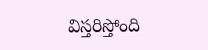విస్తరిస్తోంది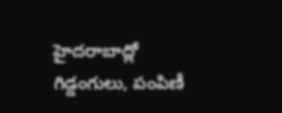హైదరాబాద్లో గిడ్డంగులు, పంపిణీ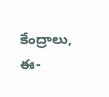కేంద్రాలు, ఈ-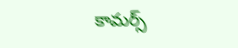కామర్స్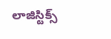లాజిస్టిక్స్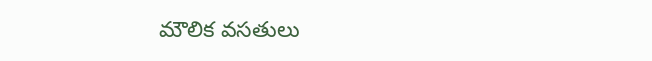మౌలిక వసతులు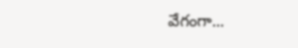వేగంగా...